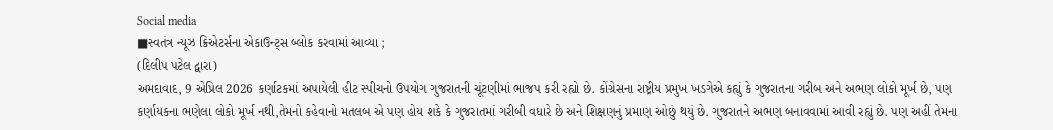Social media
■સ્વતંત્ર ન્યૂઝ ક્રિએટર્સના એકાઉન્ટ્સ બ્લોક કરવામાં આવ્યા ;
(દિલીપ પટેલ દ્વારા)
અમદાવાદ, 9 એપ્રિલ 2026 કર્ણાટકમાં અપાયેલી હીટ સ્પીચનો ઉપયોગ ગુજરાતની ચૂંટણીમાં ભાજપ કરી રહ્યો છે. કોંગ્રેસના રાષ્ટ્રીય પ્રમુખ ખડગેએ કહ્યું કે ગુજરાતના ગરીબ અને અભણ લોકો મૂર્ખ છે, પણ કર્ણાયકના ભણેલા લોકો મૂર્ખ નથી,તેમનો કહેવાનો મતલબ એ પણ હોય શકે કે ગુજરાતમાં ગરીબી વધારે છે અને શિક્ષણનું પ્રમાણ ઓછું થયું છે. ગુજરાતને અભણ બનાવવામાં આવી રહ્યું છે. પણ અહીં તેમના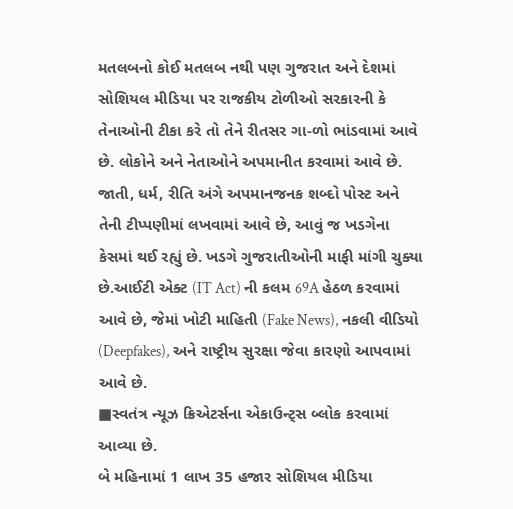મતલબનો કોઈ મતલબ નથી પણ ગુજરાત અને દેશમાં સોશિયલ મીડિયા પર રાજકીય ટોળીઓ સરકારની કે તેનાઓની ટીકા કરે તો તેને રીતસર ગા-ળો ભાંડવામાં આવે છે. લોકોને અને નેતાઓને અપમાનીત કરવામાં આવે છે. જાતી, ધર્મ, રીતિ અંગે અપમાનજનક શબ્દો પોસ્ટ અને તેની ટીપ્પણીમાં લખવામાં આવે છે, આવું જ ખડગેના કેસમાં થઈ રહ્યું છે. ખડગે ગુજરાતીઓની માફી માંગી ચુક્યા છે.આઈટી એક્ટ (IT Act) ની કલમ 69A હેઠળ કરવામાં આવે છે, જેમાં ખોટી માહિતી (Fake News), નકલી વીડિયો (Deepfakes), અને રાષ્ટ્રીય સુરક્ષા જેવા કારણો આપવામાં આવે છે.
■સ્વતંત્ર ન્યૂઝ ક્રિએટર્સના એકાઉન્ટ્સ બ્લોક કરવામાં આવ્યા છે.
બે મહિનામાં 1 લાખ 35 હજાર સોશિયલ મીડિયા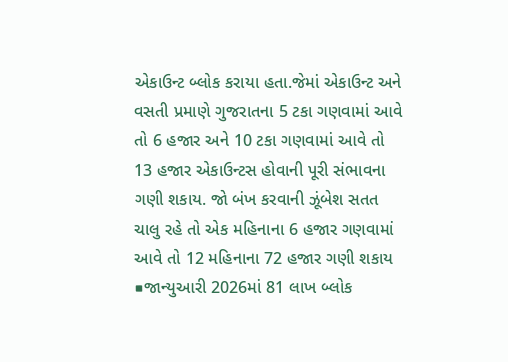એકાઉન્ટ બ્લોક કરાયા હતા.જેમાં એકાઉન્ટ અને વસતી પ્રમાણે ગુજરાતના 5 ટકા ગણવામાં આવે તો 6 હજાર અને 10 ટકા ગણવામાં આવે તો 13 હજાર એકાઉન્ટસ હોવાની પૂરી સંભાવના ગણી શકાય. જો બંખ કરવાની ઝૂંબેશ સતત ચાલુ રહે તો એક મહિનાના 6 હજાર ગણવામાં આવે તો 12 મહિનાના 72 હજાર ગણી શકાય
■જાન્યુઆરી 2026માં 81 લાખ બ્લોક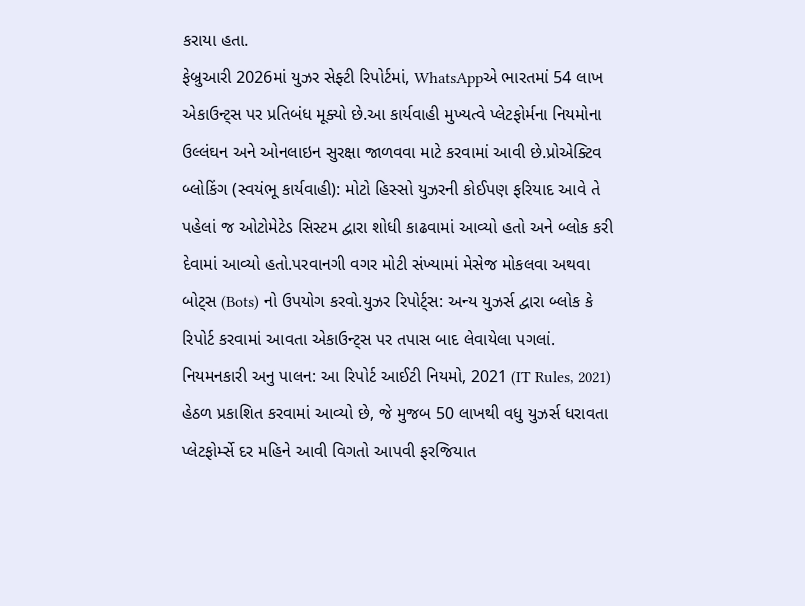કરાયા હતા.
ફેબ્રુઆરી 2026માં યુઝર સેફ્ટી રિપોર્ટમાં, WhatsAppએ ભારતમાં 54 લાખ એકાઉન્ટ્સ પર પ્રતિબંધ મૂક્યો છે.આ કાર્યવાહી મુખ્યત્વે પ્લેટફોર્મના નિયમોના ઉલ્લંઘન અને ઓનલાઇન સુરક્ષા જાળવવા માટે કરવામાં આવી છે.પ્રોએક્ટિવ બ્લોકિંગ (સ્વયંભૂ કાર્યવાહી): મોટો હિસ્સો યુઝરની કોઈપણ ફરિયાદ આવે તે પહેલાં જ ઓટોમેટેડ સિસ્ટમ દ્વારા શોધી કાઢવામાં આવ્યો હતો અને બ્લોક કરી દેવામાં આવ્યો હતો.પરવાનગી વગર મોટી સંખ્યામાં મેસેજ મોકલવા અથવા બોટ્સ (Bots) નો ઉપયોગ કરવો.યુઝર રિપોર્ટ્સ: અન્ય યુઝર્સ દ્વારા બ્લોક કે રિપોર્ટ કરવામાં આવતા એકાઉન્ટ્સ પર તપાસ બાદ લેવાયેલા પગલાં.
નિયમનકારી અનુ પાલન: આ રિપોર્ટ આઈટી નિયમો, 2021 (IT Rules, 2021) હેઠળ પ્રકાશિત કરવામાં આવ્યો છે, જે મુજબ 50 લાખથી વધુ યુઝર્સ ધરાવતા પ્લેટફોર્મ્સે દર મહિને આવી વિગતો આપવી ફરજિયાત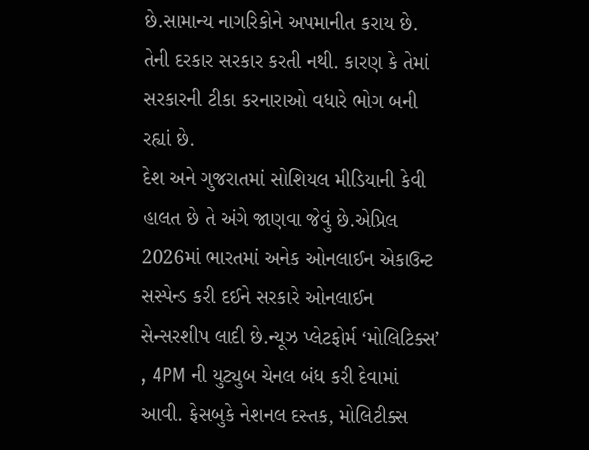છે.સામાન્ય નાગરિકોને અપમાનીત કરાય છે. તેની દરકાર સરકાર કરતી નથી. કારણ કે તેમાં સરકારની ટીકા કરનારાઓ વધારે ભોગ બની રહ્યાં છે.
દેશ અને ગુજરાતમાં સોશિયલ મીડિયાની કેવી હાલત છે તે અંગે જાણવા જેવું છે.એપ્રિલ 2026માં ભારતમાં અનેક ઓનલાઈન એકાઉન્ટ સસ્પેન્ડ કરી દઈને સરકારે ઓનલાઈન સેન્સરશીપ લાદી છે.ન્યૂઝ પ્લેટફોર્મ ‘મોલિટિક્સ’ , 4PM ની યુટ્યુબ ચેનલ બંધ કરી દેવામાં આવી. ફેસબુકે નેશનલ દસ્તક, મોલિટીક્સ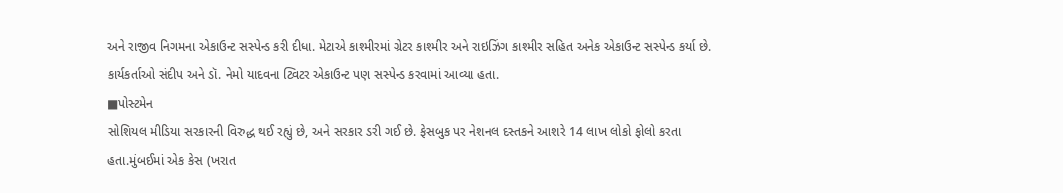અને રાજીવ નિગમના એકાઉન્ટ સસ્પેન્ડ કરી દીધા. મેટાએ કાશ્મીરમાં ગ્રેટર કાશ્મીર અને રાઇઝિંગ કાશ્મીર સહિત અનેક એકાઉન્ટ સસ્પેન્ડ કર્યા છે. કાર્યકર્તાઓ સંદીપ અને ડૉ. નેમો યાદવના ટ્વિટર એકાઉન્ટ પણ સસ્પેન્ડ કરવામાં આવ્યા હતા.
■પોસ્ટમેન
સોશિયલ મીડિયા સરકારની વિરુદ્ધ થઈ રહ્યું છે, અને સરકાર ડરી ગઈ છે. ફેસબુક પર નેશનલ દસ્તકને આશરે 14 લાખ લોકો ફોલો કરતા હતા.મુંબઈમાં એક કેસ (ખરાત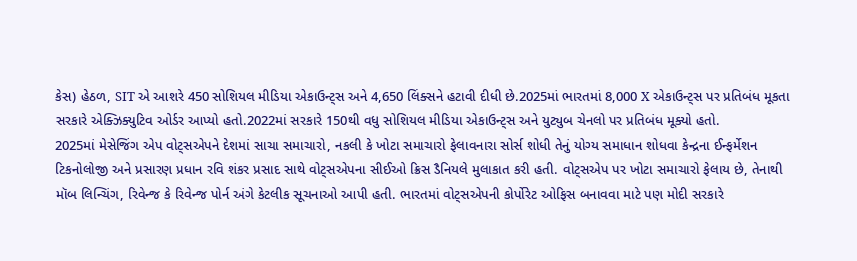કેસ) હેઠળ, SIT એ આશરે 450 સોશિયલ મીડિયા એકાઉન્ટ્સ અને 4,650 લિંક્સને હટાવી દીધી છે.2025માં ભારતમાં 8,000 X એકાઉન્ટ્સ પર પ્રતિબંધ મૂકતા સરકારે એક્ઝિક્યુટિવ ઓર્ડર આપ્યો હતો.2022માં સરકારે 150થી વધુ સોશિયલ મીડિયા એકાઉન્ટ્સ અને યુટ્યુબ ચેનલો પર પ્રતિબંધ મૂક્યો હતો.
2025માં મેસેજિંગ એપ વોટ્સએપને દેશમાં સાચા સમાચારો, નકલી કે ખોટા સમાચારો ફેલાવનારા સોર્સ શોધી તેનું યોગ્ય સમાધાન શોધવા કેન્દ્રના ઈન્ફર્મેશન ટિકનોલોજી અને પ્રસારણ પ્રધાન રવિ શંકર પ્રસાદ સાથે વોટ્સએપના સીઈઓ ક્રિસ ડૈનિયલે મુલાકાત કરી હતી. વોટ્સએપ પર ખોટા સમાચારો ફેલાય છે, તેનાથી મૉબ લિન્ચિંગ, રિવેન્જ કે રિવેન્જ પોર્ન અંગે કેટલીક સૂચનાઓ આપી હતી. ભારતમાં વોટ્સએપની કોર્પોરેટ ઓફિસ બનાવવા માટે પણ મોદી સરકારે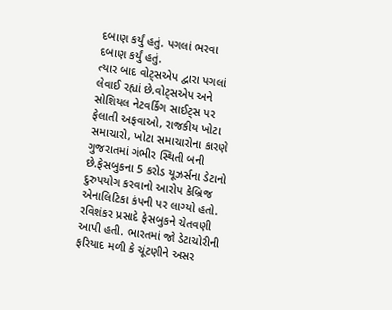દબાણ કર્યું હતું. પગલાં ભરવા દબાણ કર્યું હતું.
ત્યાર બાદ વોટ્સએપ દ્વારા પગલાં લેવાઈ રહ્યાં છે.વોટ્સએપ અને સોશિયલ નેટવર્કિંગ સાઈટ્સ પર ફેલાતી અફવાઓ, રાજકીય ખોટા સમાચારો, ખોટા સમાચારોના કારણે ગુજરાતમાં ગંભીર સ્થિતી બની છે.ફેસબુકના 5 કરોડ યૂઝર્સના ડેટાનો દુરુપયોગ કરવાનો આરોપ કેબ્રિજ એનાલિટિકા કંપની પર લાગ્યો હતો. રવિશંકર પ્રસાદે ફેસબુકને ચેતવણી આપી હતી. ભારતમાં જો ડેટાચોરીની ફરિયાદ મળી કે ચૂંટણીને અસર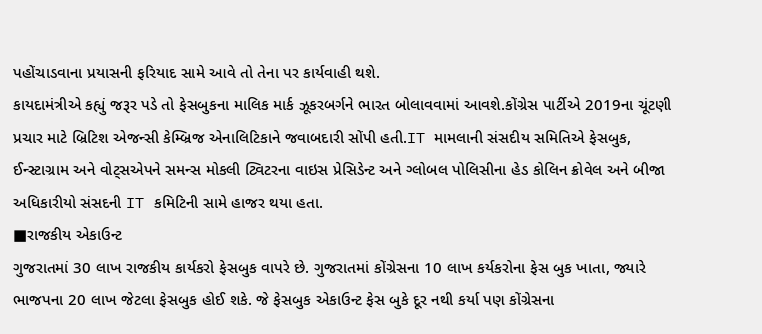પહોંચાડવાના પ્રયાસની ફરિયાદ સામે આવે તો તેના પર કાર્યવાહી થશે.
કાયદામંત્રીએ કહ્યું જરૂર પડે તો ફેસબુકના માલિક માર્ક ઝૂકરબર્ગને ભારત બોલાવવામાં આવશે.કોંગ્રેસ પાર્ટીએ 2019ના ચૂંટણી પ્રચાર માટે બ્રિટિશ એજન્સી કેમ્બ્રિજ એનાલિટિકાને જવાબદારી સોંપી હતી.IT મામલાની સંસદીય સમિતિએ ફેસબુક, ઈન્સ્ટાગ્રામ અને વોટ્સએપને સમન્સ મોકલી ટ્વિટરના વાઇસ પ્રેસિડેન્ટ અને ગ્લોબલ પોલિસીના હેડ કોલિન ક્રોવેલ અને બીજા અધિકારીયો સંસદની IT કમિટિની સામે હાજર થયા હતા.
■રાજકીય એકાઉન્ટ
ગુજરાતમાં 30 લાખ રાજકીય કાર્યકરો ફેસબુક વાપરે છે. ગુજરાતમાં કોંગ્રેસના 10 લાખ કર્યકરોના ફેસ બુક ખાતા, જ્યારે ભાજપના 20 લાખ જેટલા ફેસબુક હોઈ શકે. જે ફેસબુક એકાઉન્ટ ફેસ બુકે દૂર નથી કર્યા પણ કોંગ્રેસના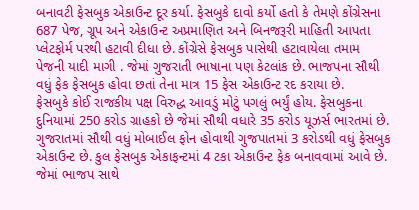બનાવટી ફેસબુક એકાઉન્ટ દૂર કર્યા. ફેસબુકે દાવો કર્યો હતો કે તેમણે કોંગ્રેસના 687 પેજ, ગ્રૂપ અને એકાઉન્ટ અપ્રમાણિત અને બિનજરૂરી માહિતી આપતા પ્લેટફોર્મ પરથી હટાવી દીધા છે. કોંગ્રેસે ફેસબુક પાસેથી હટાવાયેલા તમામ પેજની યાદી માગી . જેમાં ગુજરાતી ભાષાના પણ કેટલાંક છે. ભાજપના સૌથી વધું ફેક ફેસબુક હોવા છતાં તેના માત્ર 15 ફેસ એકાઉન્ટ રદ કરાયા છે.
ફેસબુકે કોઈ રાજકીય પક્ષ વિરુદ્ધ આવડું મોટું પગલું ભર્યું હોય. ફેસબુકના દુનિયામાં 250 કરોડ ગ્રાહકો છે જેમાં સૌથી વધારે 35 કરોડ યૂઝર્સ ભારતમાં છે. ગુજરાતમાં સૌથી વધું મોબાઈલ ફોન હોવાથી ગુજપાતમાં 3 કરોડથી વધું ફેસબુક એકાઉન્ટ છે. કુલ ફેસબુક એકાફન્ટમાં 4 ટકા એકાઉન્ટ ફેક બનાવવામાં આવે છે. જેમાં ભાજપ સાથે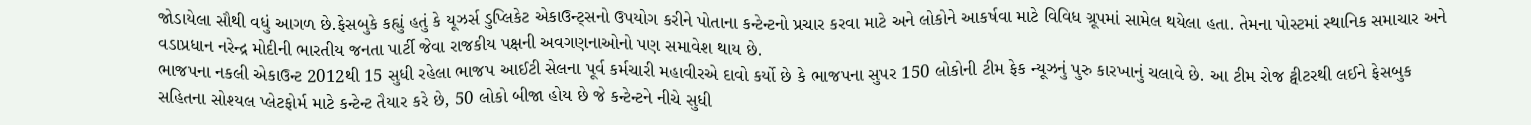જોડાયેલા સૌથી વધું આગળ છે.ફેસબુકે કહ્યું હતું કે યૂઝર્સ ડુપ્લિકેટ એકાઉન્ટ્સનો ઉપયોગ કરીને પોતાના કન્ટેન્ટનો પ્રચાર કરવા માટે અને લોકોને આકર્ષવા માટે વિવિધ ગ્રૂપમાં સામેલ થયેલા હતા. તેમના પોસ્ટમાં સ્થાનિક સમાચાર અને વડાપ્રધાન નરેન્દ્ર મોદીની ભારતીય જનતા પાર્ટી જેવા રાજકીય પક્ષની અવગણનાઓનો પણ સમાવેશ થાય છે.
ભાજપના નકલી એકાઉન્ટ 2012થી 15 સુધી રહેલા ભાજપ આઈટી સેલના પૂર્વ કર્મચારી મહાવીરએ દાવો કર્યો છે કે ભાજપના સુપર 150 લોકોની ટીમ ફેક ન્યૂઝનું પુરુ કારખાનું ચલાવે છે. આ ટીમ રોજ ટ્વીટરથી લઈને ફેસબુક સહિતના સોશ્યલ પ્લેટફોર્મ માટે કન્ટેન્ટ તૈયાર કરે છે, 50 લોકો બીજા હોય છે જે કન્ટેન્ટને નીચે સુધી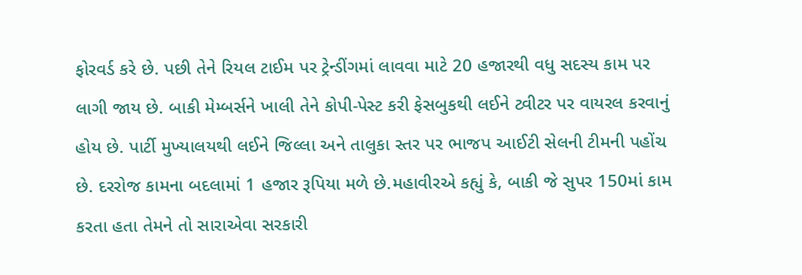ફોરવર્ડ કરે છે. પછી તેને રિયલ ટાઈમ પર ટ્રેન્ડીંગમાં લાવવા માટે 20 હજારથી વધુ સદસ્ય કામ પર લાગી જાય છે. બાકી મેમ્બર્સને ખાલી તેને કોપી-પેસ્ટ કરી ફેસબુકથી લઈને ટ્વીટર પર વાયરલ કરવાનું હોય છે. પાર્ટી મુખ્યાલયથી લઈને જિલ્લા અને તાલુકા સ્તર પર ભાજપ આઈટી સેલની ટીમની પહોંચ છે. દરરોજ કામના બદલામાં 1 હજાર રૂપિયા મળે છે.મહાવીરએ કહ્યું કે, બાકી જે સુપર 150માં કામ કરતા હતા તેમને તો સારાએવા સરકારી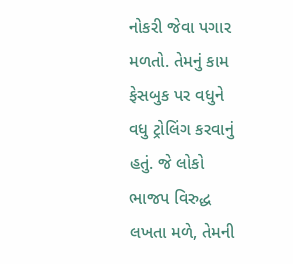નોકરી જેવા પગાર મળતો. તેમનું કામ ફેસબુક પર વધુને વધુ ટ્રોલિંગ કરવાનું હતું. જે લોકો ભાજપ વિરુદ્ધ લખતા મળે, તેમની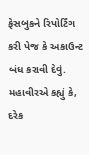ફેસબુકને રિપોર્ટિંગ કરી પેજ કે અકાઉન્ટ બંધ કરાવી દેવું.
મહાવીરએ કહ્યું કે, દરેક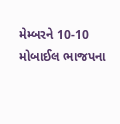મેમ્બરને 10-10 મોબાઈલ ભાજપના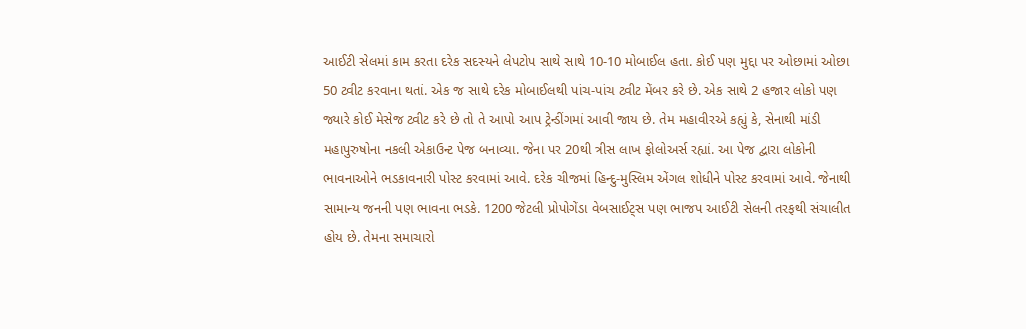આઈટી સેલમાં કામ કરતા દરેક સદસ્યને લેપટોપ સાથે સાથે 10-10 મોબાઈલ હતા. કોઈ પણ મુદ્દા પર ઓછામાં ઓછા 50 ટ્વીટ કરવાના થતાં. એક જ સાથે દરેક મોબાઈલથી પાંચ-પાંચ ટ્વીટ મેંબર કરે છે. એક સાથે 2 હજાર લોકો પણ જ્યારે કોઈ મેસેજ ટ્વીટ કરે છે તો તે આપો આપ ટ્રેન્ડીંગમાં આવી જાય છે. તેમ મહાવીરએ કહ્યું કે, સેનાથી માંડી મહાપુરુષોના નકલી એકાઉન્ટ પેજ બનાવ્યા. જેના પર 20થી ત્રીસ લાખ ફોલોઅર્સ રહ્યાં. આ પેજ દ્વારા લોકોની ભાવનાઓને ભડકાવનારી પોસ્ટ કરવામાં આવે. દરેક ચીજમાં હિન્દુ-મુસ્લિમ એંગલ શોધીને પોસ્ટ કરવામાં આવે. જેનાથી સામાન્ય જનની પણ ભાવના ભડકે. 1200 જેટલી પ્રોપોગેંડા વેબસાઈટ્સ પણ ભાજપ આઈટી સેલની તરફથી સંચાલીત હોય છે. તેમના સમાચારો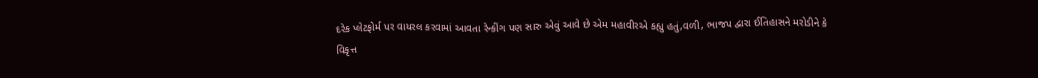દરેક પ્લેટફોર્મ પર વાયરલ કરવામાં આવતા રેન્કીંગ પણ સારુ એવું આવે છે એમ મહાવીરએ કહ્યુ હતું,વળી, ભાજપ દ્વારા ઈતિહાસને મરોડીને કે વિકૃત્ત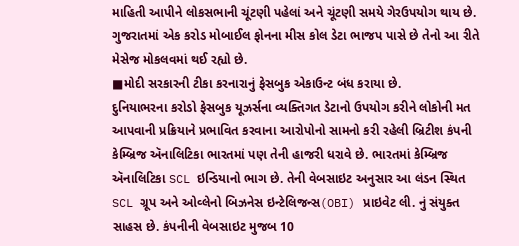માહિતી આપીને લોકસભાની ચૂંટણી પહેલાં અને ચૂંટણી સમયે ગેરઉપયોગ થાય છે. ગુજરાતમાં એક કરોડ મોબાઈલ ફોનના મીસ કોલ ડેટા ભાજપ પાસે છે તેનો આ રીતે મેસેજ મોકલવમાં થઈ રહ્યો છે.
■મોદી સરકારની ટીકા કરનારાનું ફેસબુક એકાઉન્ટ બંધ કરાયા છે.
દુનિયાભરના કરોડો ફેસબુક યૂઝર્સના વ્યક્તિગત ડેટાનો ઉપયોગ કરીને લોકોની મત આપવાની પ્રક્રિયાને પ્રભાવિત કરવાના આરોપોનો સામનો કરી રહેલી બ્રિટીશ કંપની કેમ્બ્રિજ ઍનાલિટિકા ભારતમાં પણ તેની હાજરી ધરાવે છે. ભારતમાં કેમ્બ્રિજ ઍનાલિટિકા SCL ઇન્ડિયાનો ભાગ છે. તેની વેબસાઇટ અનુસાર આ લંડન સ્થિત SCL ગ્રૂપ અને ઓવ્લેનો બિઝનેસ ઇન્ટેલિજન્સ(OBI) પ્રાઇવેટ લી. નું સંયુક્ત સાહસ છે. કંપનીની વેબસાઇટ મુજબ 10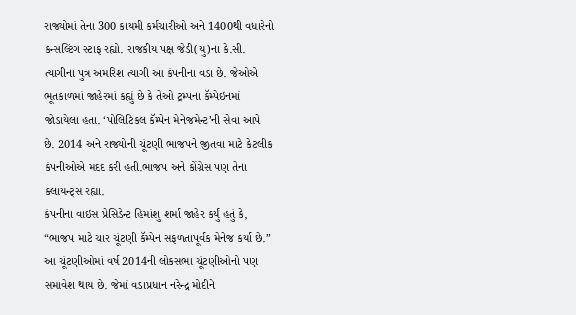રાજ્યોમાં તેના 300 કાયમી કર્મચારીઓ અને 1400થી વધારેનો કન્સલ્ટિંગ સ્ટાફ રહ્યો. રાજકીય પક્ષ જેડી(યુ)ના કે.સી. ત્યાગીના પુત્ર અમરિશ ત્યાગી આ કંપનીના વડા છે. જેઓએ ભૂતકાળમાં જાહેરમાં કહ્યું છે કે તેઓ ટ્રમ્પના કૅમ્પેઇનમાં જોડાયેલા હતા. ‘પોલિટિકલ કૅમ્પેન મેનેજમેન્ટ’ની સેવા આપે છે. 2014 અને રાજ્યોની ચૂંટણી ભાજપને જીતવા માટે કેટલીક કંપનીઓએ મદદ કરી હતી.ભાજપ અને કોંગ્રેસ પણ તેના ક્લાયન્ટ્સ રહ્યા.
કંપનીના વાઇસ પ્રેસિડેન્ટ હિમાંશુ શર્મા જાહેર કર્યું હતું કે, “ભાજપ માટે ચાર ચૂંટણી કૅમ્પેન સફળતાપૂર્વક મેનેજ કર્યા છે.” આ ચૂંટણીઓમાં વર્ષ 2014ની લોકસભા ચૂંટણીઓનો પણ સમાવેશ થાય છે. જેમાં વડાપ્રધાન નરેન્દ્ર મોદીને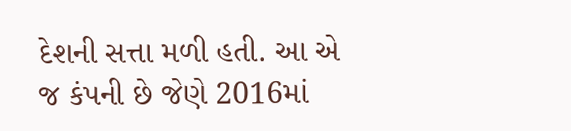દેશની સત્તા મળી હતી. આ એ જ કંપની છે જેણે 2016માં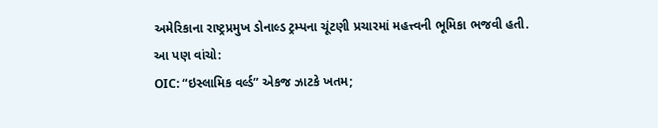અમેરિકાના રાષ્ટ્રપ્રમુખ ડોનાલ્ડ ટ્રમ્પના ચૂંટણી પ્રચારમાં મહત્ત્વની ભૂમિકા ભજવી હતી.
આ પણ વાંચો:
OIC: “ઇસ્લામિક વર્લ્ડ” એકજ ઝાટકે ખતમ;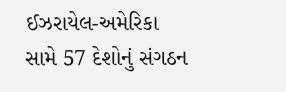ઈઝરાયેલ-અમેરિકા સામે 57 દેશોનું સંગઠન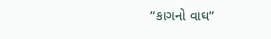“કાગનો વાઘ”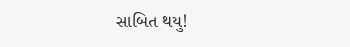સાબિત થયુ!